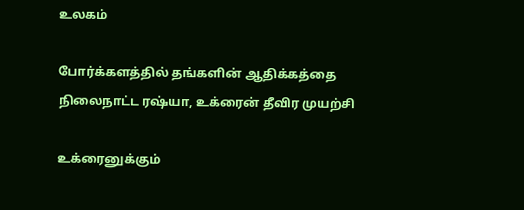உலகம்

போர்க்களத்தில் தங்களின் ஆதிக்கத்தை நிலைநாட்ட ரஷ்யா, உக்ரைன் தீவிர முயற்சி

உக்ரைனுக்கும்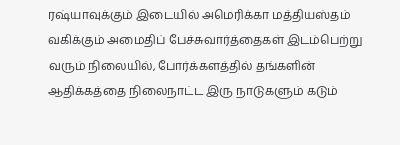ரஷ்யாவுக்கும் இடையில் அமெரிக்கா மத்தியஸ்தம் வகிக்கும் அமைதிப் பேச்சுவார்த்தைகள் இடம்பெற்று வரும் நிலையில், போர்க்களத்தில் தங்களின் ஆதிக்கத்தை நிலைநாட்ட இரு நாடுகளும் கடும்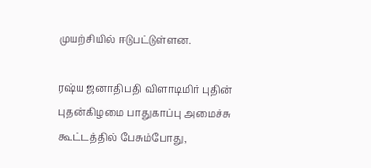முயற்சியில் ஈடுபட்டுள்ளன.

ரஷ்ய ஜனாதிபதி விளாடிமிர் புதின் புதன்கிழமை பாதுகாப்பு அமைச்சு கூட்டத்தில் பேசும்போது,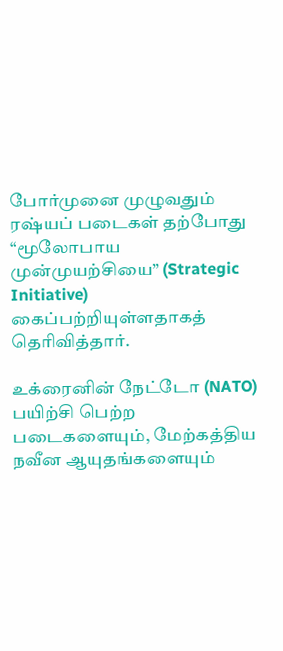போர்முனை முழுவதும் ரஷ்யப் படைகள் தற்போது “மூலோபாய முன்முயற்சியை” (Strategic Initiative) கைப்பற்றியுள்ளதாகத் தெரிவித்தார்.

உக்ரைனின் நேட்டோ (NATO) பயிற்சி பெற்ற படைகளையும், மேற்கத்திய நவீன ஆயுதங்களையும்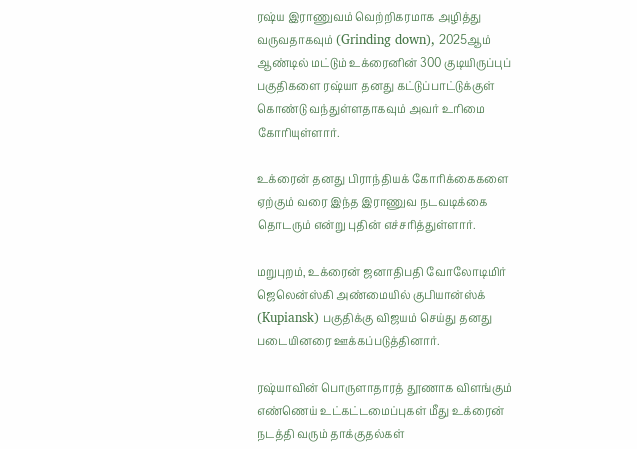ரஷ்ய இராணுவம் வெற்றிகரமாக அழித்து வருவதாகவும் (Grinding down), 2025ஆம் ஆண்டில் மட்டும் உக்ரைனின் 300 குடியிருப்புப் பகுதிகளை ரஷ்யா தனது கட்டுப்பாட்டுக்குள் கொண்டு வந்துள்ளதாகவும் அவர் உரிமை கோரியுள்ளார்.

உக்ரைன் தனது பிராந்தியக் கோரிக்கைகளை ஏற்கும் வரை இந்த இராணுவ நடவடிக்கை தொடரும் என்று புதின் எச்சரித்துள்ளார்.

மறுபுறம், உக்ரைன் ஜனாதிபதி வோலோடிமிர் ஜெலென்ஸ்கி அண்மையில் குபியான்ஸ்க் (Kupiansk) பகுதிக்கு விஜயம் செய்து தனது படையினரை ஊக்கப்படுத்தினார்.

ரஷ்யாவின் பொருளாதாரத் தூணாக விளங்கும் எண்ணெய் உட்கட்டமைப்புகள் மீது உக்ரைன் நடத்தி வரும் தாக்குதல்கள்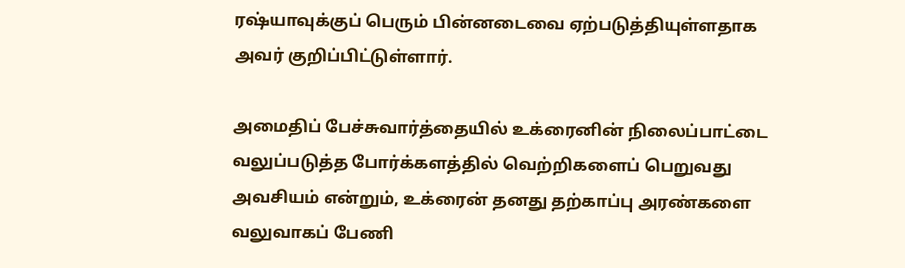ரஷ்யாவுக்குப் பெரும் பின்னடைவை ஏற்படுத்தியுள்ளதாக அவர் குறிப்பிட்டுள்ளார்.

அமைதிப் பேச்சுவார்த்தையில் உக்ரைனின் நிலைப்பாட்டை வலுப்படுத்த போர்க்களத்தில் வெற்றிகளைப் பெறுவது அவசியம் என்றும், உக்ரைன் தனது தற்காப்பு அரண்களை வலுவாகப் பேணி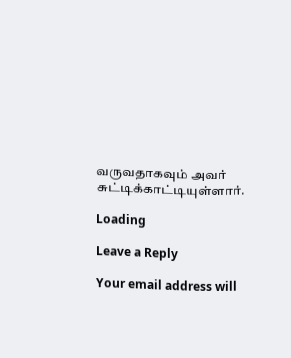வருவதாகவும் அவர் சுட்டிக்காட்டியுள்ளார்.

Loading

Leave a Reply

Your email address will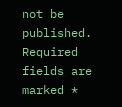not be published. Required fields are marked *